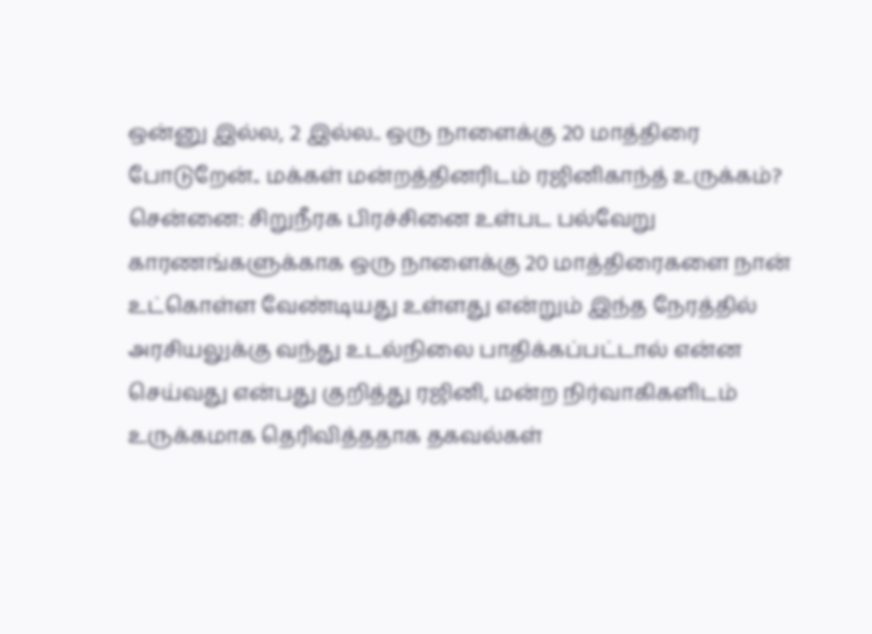ஒன்னு இல்ல, 2 இல்ல.. ஒரு நாளைக்கு 20 மாத்திரை போடுறேன்.. மக்கள் மன்றத்தினரிடம் ரஜினிகாந்த் உருக்கம்?
சென்னை: சிறுநீரக பிரச்சினை உள்பட பல்வேறு காரணங்களுக்காக ஒரு நாளைக்கு 20 மாத்திரைகளை நான் உட்கொள்ள வேண்டியது உள்ளது என்றும் இந்த நேரத்தில் அரசியலுக்கு வந்து உடல்நிலை பாதிக்கப்பட்டால் என்ன செய்வது என்பது குறித்து ரஜினி, மன்ற நிர்வாகிகளிடம் உருக்கமாக தெரிவித்ததாக தகவல்கள்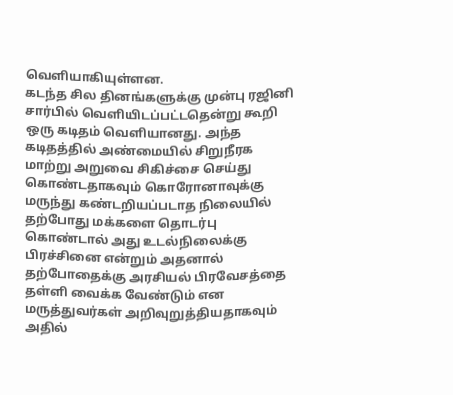வெளியாகியுள்ளன.
கடந்த சில தினங்களுக்கு முன்பு ரஜினி சார்பில் வெளியிடப்பட்டதென்று கூறி ஒரு கடிதம் வெளியானது. அந்த கடிதத்தில் அண்மையில் சிறுநீரக மாற்று அறுவை சிகிச்சை செய்து கொண்டதாகவும் கொரோனாவுக்கு மருந்து கண்டறியப்படாத நிலையில் தற்போது மக்களை தொடர்பு கொண்டால் அது உடல்நிலைக்கு பிரச்சினை என்றும் அதனால் தற்போதைக்கு அரசியல் பிரவேசத்தை தள்ளி வைக்க வேண்டும் என மருத்துவர்கள் அறிவுறுத்தியதாகவும் அதில்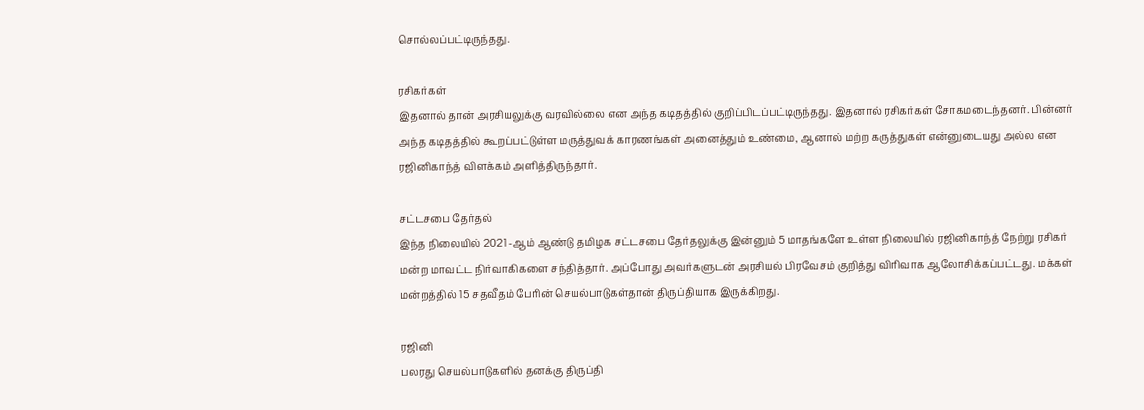சொல்லப்பட்டிருந்தது.

ரசிகர்கள்
இதனால் தான் அரசியலுக்கு வரவில்லை என அந்த கடிதத்தில் குறிப்பிடப்பட்டிருந்தது. இதனால் ரசிகர்கள் சோகமடைந்தனர். பின்னர் அந்த கடிதத்தில் கூறப்பட்டுள்ள மருத்துவக் காரணங்கள் அனைத்தும் உண்மை, ஆனால் மற்ற கருத்துகள் என்னுடையது அல்ல என ரஜினிகாந்த் விளக்கம் அளித்திருந்தார்.

சட்டசபை தேர்தல்
இந்த நிலையில் 2021 -ஆம் ஆண்டு தமிழக சட்டசபை தேர்தலுக்கு இன்னும் 5 மாதங்களே உள்ள நிலையில் ரஜினிகாந்த் நேற்று ரசிகர் மன்ற மாவட்ட நிர்வாகிகளை சந்தித்தார். அப்போது அவர்களுடன் அரசியல் பிரவேசம் குறித்து விரிவாக ஆலோசிக்கப்பட்டது. மக்கள் மன்றத்தில் 15 சதவீதம் பேரின் செயல்பாடுகள்தான் திருப்தியாக இருக்கிறது.

ரஜினி
பலரது செயல்பாடுகளில் தனக்கு திருப்தி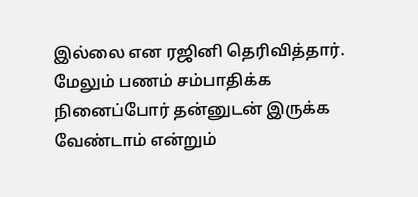இல்லை என ரஜினி தெரிவித்தார். மேலும் பணம் சம்பாதிக்க நினைப்போர் தன்னுடன் இருக்க வேண்டாம் என்றும்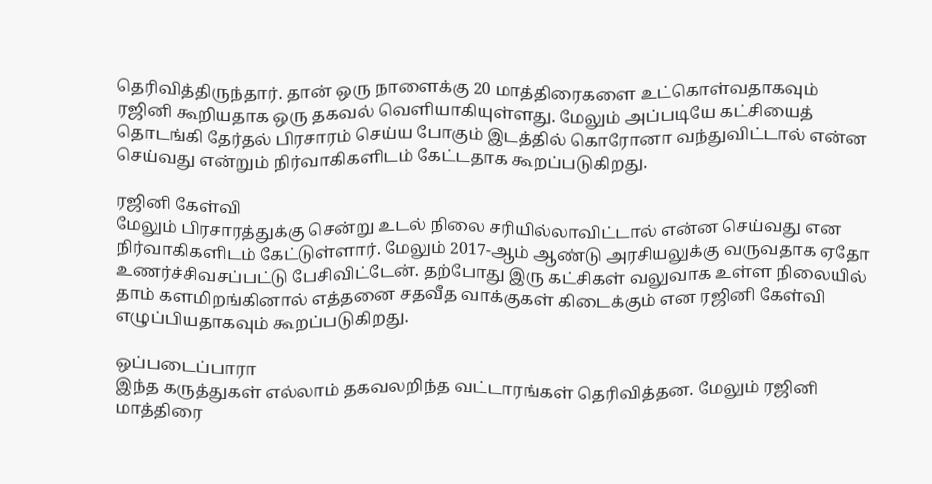தெரிவித்திருந்தார். தான் ஒரு நாளைக்கு 20 மாத்திரைகளை உட்கொள்வதாகவும் ரஜினி கூறியதாக ஒரு தகவல் வெளியாகியுள்ளது. மேலும் அப்படியே கட்சியைத் தொடங்கி தேர்தல் பிரசாரம் செய்ய போகும் இடத்தில் கொரோனா வந்துவிட்டால் என்ன செய்வது என்றும் நிர்வாகிகளிடம் கேட்டதாக கூறப்படுகிறது.

ரஜினி கேள்வி
மேலும் பிரசாரத்துக்கு சென்று உடல் நிலை சரியில்லாவிட்டால் என்ன செய்வது என நிர்வாகிகளிடம் கேட்டுள்ளார். மேலும் 2017-ஆம் ஆண்டு அரசியலுக்கு வருவதாக ஏதோ உணர்ச்சிவசப்பட்டு பேசிவிட்டேன். தற்போது இரு கட்சிகள் வலுவாக உள்ள நிலையில் தாம் களமிறங்கினால் எத்தனை சதவீத வாக்குகள் கிடைக்கும் என ரஜினி கேள்வி எழுப்பியதாகவும் கூறப்படுகிறது.

ஒப்படைப்பாரா
இந்த கருத்துகள் எல்லாம் தகவலறிந்த வட்டாரங்கள் தெரிவித்தன. மேலும் ரஜினி மாத்திரை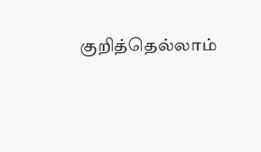குறித்தெல்லாம்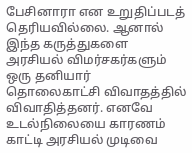பேசினாரா என உறுதிப்படத் தெரியவில்லை. ஆனால் இந்த கருத்துகளை அரசியல் விமர்சகர்களும் ஒரு தனியார் தொலைகாட்சி விவாதத்தில் விவாதித்தனர். எனவே உடல்நிலையை காரணம் காட்டி அரசியல் முடிவை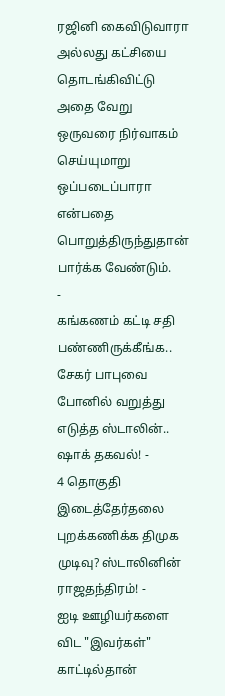ரஜினி கைவிடுவாரா அல்லது கட்சியை தொடங்கிவிட்டு அதை வேறு ஒருவரை நிர்வாகம் செய்யுமாறு ஒப்படைப்பாரா என்பதை பொறுத்திருந்துதான் பார்க்க வேண்டும்.
-
கங்கணம் கட்டி சதி பண்ணிருக்கீங்க.. சேகர் பாபுவை போனில் வறுத்து எடுத்த ஸ்டாலின்.. ஷாக் தகவல்! -
4 தொகுதி இடைத்தேர்தலை புறக்கணிக்க திமுக முடிவு? ஸ்டாலினின் ராஜதந்திரம்! -
ஐடி ஊழியர்களை விட "இவர்கள்" காட்டில்தான்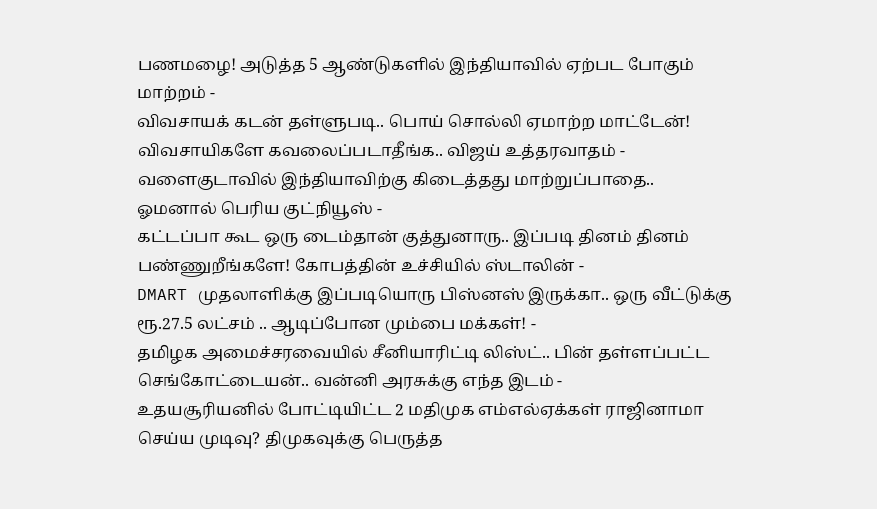பணமழை! அடுத்த 5 ஆண்டுகளில் இந்தியாவில் ஏற்பட போகும் மாற்றம் -
விவசாயக் கடன் தள்ளுபடி.. பொய் சொல்லி ஏமாற்ற மாட்டேன்! விவசாயிகளே கவலைப்படாதீங்க.. விஜய் உத்தரவாதம் -
வளைகுடாவில் இந்தியாவிற்கு கிடைத்தது மாற்றுப்பாதை.. ஓமனால் பெரிய குட்நியூஸ் -
கட்டப்பா கூட ஒரு டைம்தான் குத்துனாரு.. இப்படி தினம் தினம் பண்ணுறீங்களே! கோபத்தின் உச்சியில் ஸ்டாலின் -
DMART முதலாளிக்கு இப்படியொரு பிஸ்னஸ் இருக்கா.. ஒரு வீட்டுக்கு ரூ.27.5 லட்சம் .. ஆடிப்போன மும்பை மக்கள்! -
தமிழக அமைச்சரவையில் சீனியாரிட்டி லிஸ்ட்.. பின் தள்ளப்பட்ட செங்கோட்டையன்.. வன்னி அரசுக்கு எந்த இடம் -
உதயசூரியனில் போட்டியிட்ட 2 மதிமுக எம்எல்ஏக்கள் ராஜினாமா செய்ய முடிவு? திமுகவுக்கு பெருத்த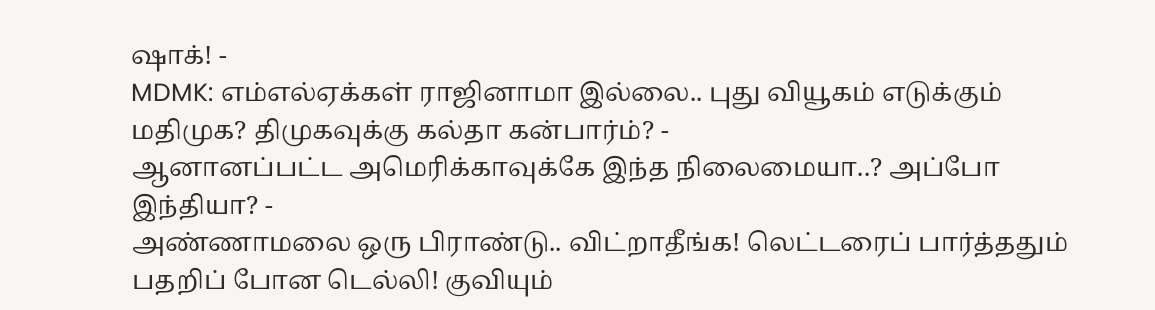ஷாக்! -
MDMK: எம்எல்ஏக்கள் ராஜினாமா இல்லை.. புது வியூகம் எடுக்கும் மதிமுக? திமுகவுக்கு கல்தா கன்பார்ம்? -
ஆனானப்பட்ட அமெரிக்காவுக்கே இந்த நிலைமையா..? அப்போ இந்தியா? -
அண்ணாமலை ஒரு பிராண்டு.. விட்றாதீங்க! லெட்டரைப் பார்த்ததும் பதறிப் போன டெல்லி! குவியும்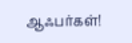ஆஃபர்கள்!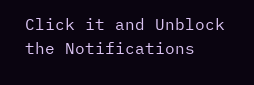Click it and Unblock the Notifications